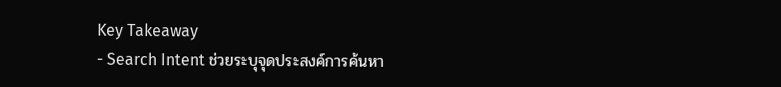Key Takeaway
- Search Intent ช่วยระบุจุดประสงค์การค้นหา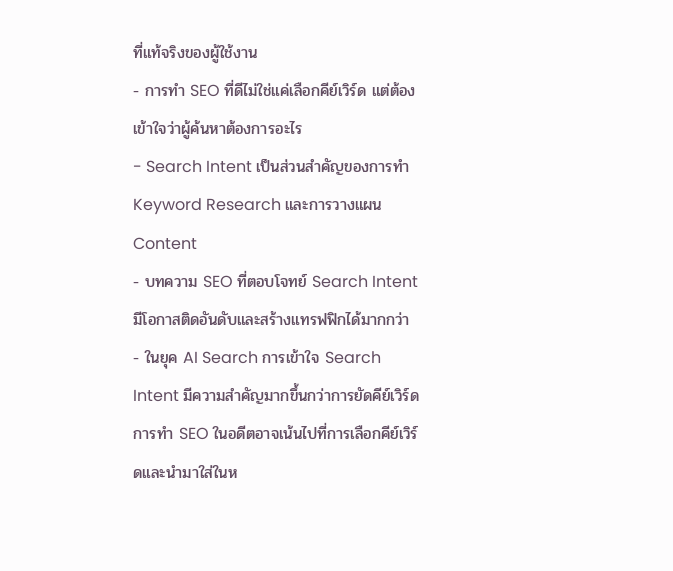ที่แท้จริงของผู้ใช้งาน
- การทำ SEO ที่ดีไม่ใช่แค่เลือกคีย์เวิร์ด แต่ต้องเข้าใจว่าผู้ค้นหาต้องการอะไร
- Search Intent เป็นส่วนสำคัญของการทำ Keyword Research และการวางแผน Content
- บทความ SEO ที่ตอบโจทย์ Search Intent มีโอกาสติดอันดับและสร้างแทรฟฟิกได้มากกว่า
- ในยุค AI Search การเข้าใจ Search Intent มีความสำคัญมากขึ้นกว่าการยัดคีย์เวิร์ด
การทำ SEO ในอดีตอาจเน้นไปที่การเลือกคีย์เวิร์ดและนำมาใส่ในห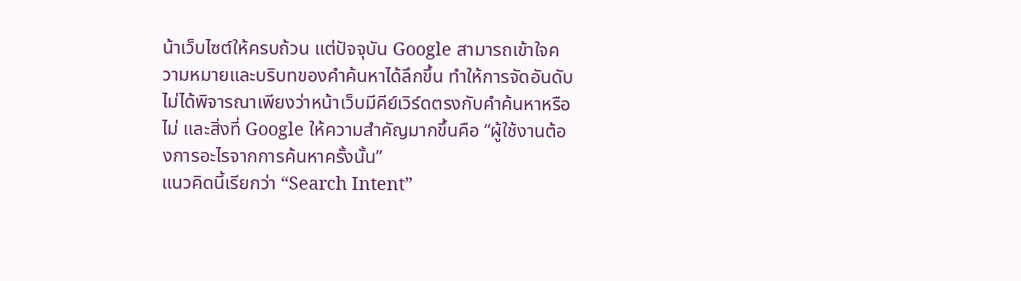น้าเว็บไซต์ให้ครบถ้วน แต่ปัจจุบัน Google สามารถเข้าใจความหมายและบริบทของคำค้นหาได้ลึกขึ้น ทำให้การจัดอันดับไม่ได้พิจารณาเพียงว่าหน้าเว็บมีคีย์เวิร์ดตรงกับคำค้นหาหรือไม่ และสิ่งที่ Google ให้ความสำคัญมากขึ้นคือ “ผู้ใช้งานต้องการอะไรจากการค้นหาครั้งนั้น”
แนวคิดนี้เรียกว่า “Search Intent”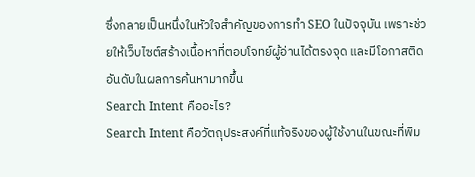ซึ่งกลายเป็นหนึ่งในหัวใจสำคัญของการทำ SEO ในปัจจุบัน เพราะช่วยให้เว็บไซต์สร้างเนื้อหาที่ตอบโจทย์ผู้อ่านได้ตรงจุด และมีโอกาสติดอันดับในผลการค้นหามากขึ้น
Search Intent คืออะไร?
Search Intent คือวัตถุประสงค์ที่แท้จริงของผู้ใช้งานในขณะที่พิม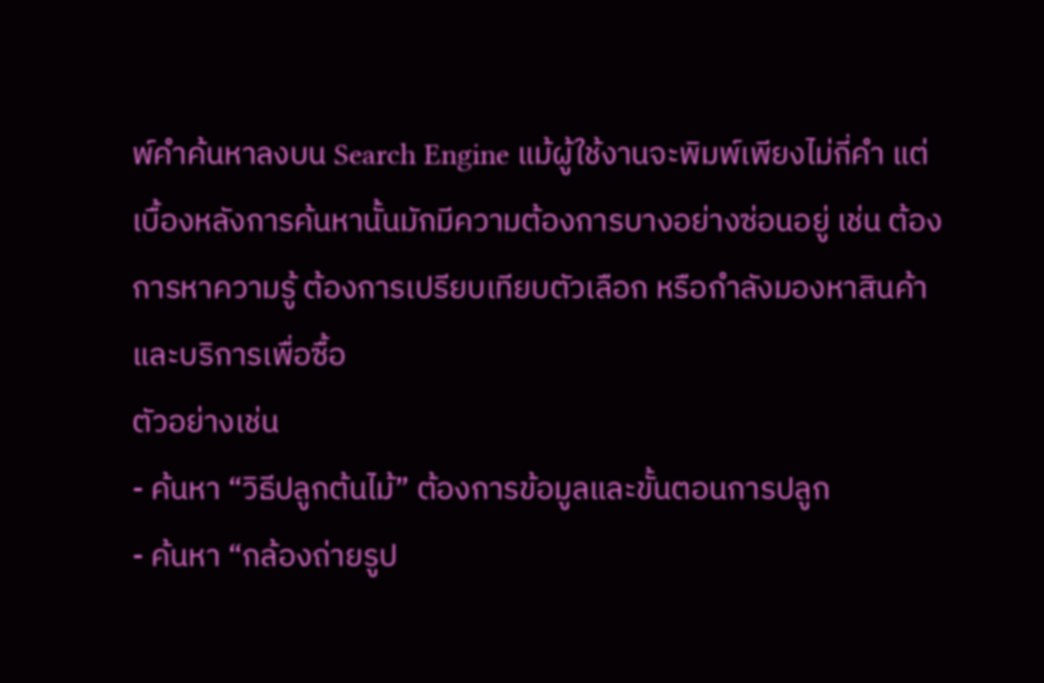พ์คำค้นหาลงบน Search Engine แม้ผู้ใช้งานจะพิมพ์เพียงไม่กี่คำ แต่เบื้องหลังการค้นหานั้นมักมีความต้องการบางอย่างซ่อนอยู่ เช่น ต้องการหาความรู้ ต้องการเปรียบเทียบตัวเลือก หรือกำลังมองหาสินค้าและบริการเพื่อซื้อ
ตัวอย่างเช่น
- ค้นหา “วิธีปลูกต้นไม้” ต้องการข้อมูลและขั้นตอนการปลูก
- ค้นหา “กล้องถ่ายรูป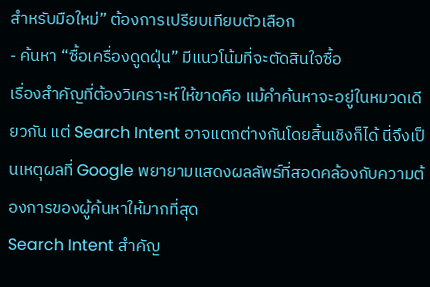สำหรับมือใหม่” ต้องการเปรียบเทียบตัวเลือก
- ค้นหา “ซื้อเครื่องดูดฝุ่น” มีแนวโน้มที่จะตัดสินใจซื้อ
เรื่องสำคัญที่ต้องวิเคราะห์ให้ขาดคือ แม้คำค้นหาจะอยู่ในหมวดเดียวกัน แต่ Search Intent อาจแตกต่างกันโดยสิ้นเชิงก็ได้ นี่จึงเป็นเหตุผลที่ Google พยายามแสดงผลลัพธ์ที่สอดคล้องกับความต้องการของผู้ค้นหาให้มากที่สุด
Search Intent สำคัญ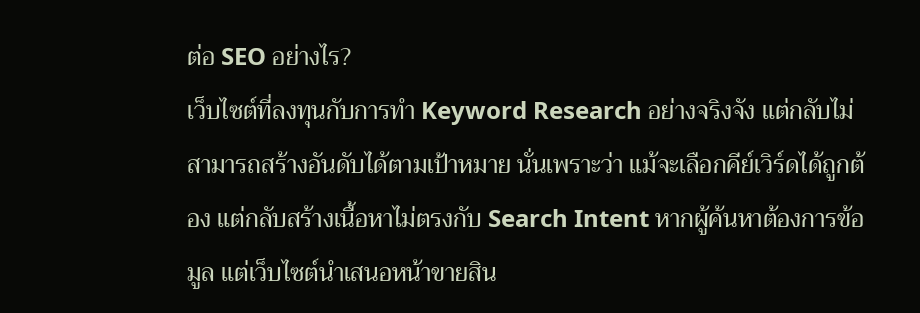ต่อ SEO อย่างไร?
เว็บไซต์ที่ลงทุนกับการทำ Keyword Research อย่างจริงจัง แต่กลับไม่สามารถสร้างอันดับได้ตามเป้าหมาย นั่นเพราะว่า แม้จะเลือกคีย์เวิร์ดได้ถูกต้อง แต่กลับสร้างเนื้อหาไม่ตรงกับ Search Intent หากผู้ค้นหาต้องการข้อมูล แต่เว็บไซต์นำเสนอหน้าขายสิน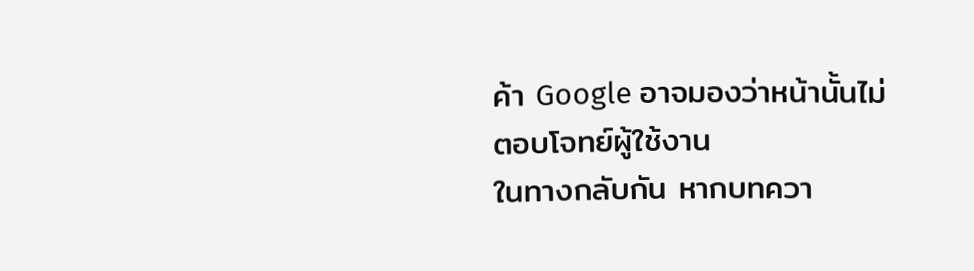ค้า Google อาจมองว่าหน้านั้นไม่ตอบโจทย์ผู้ใช้งาน
ในทางกลับกัน หากบทควา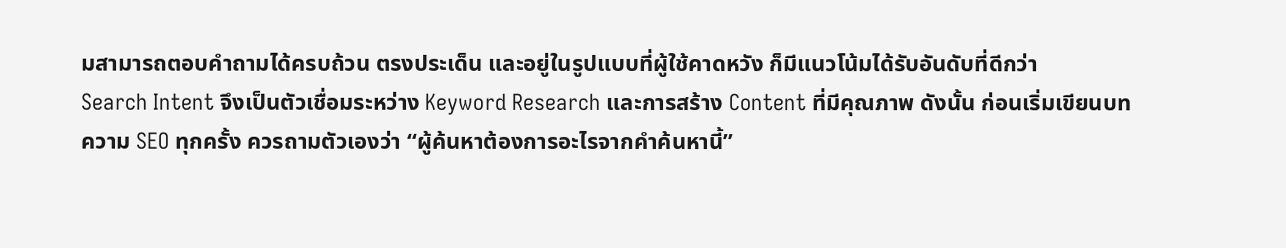มสามารถตอบคำถามได้ครบถ้วน ตรงประเด็น และอยู่ในรูปแบบที่ผู้ใช้คาดหวัง ก็มีแนวโน้มได้รับอันดับที่ดีกว่า
Search Intent จึงเป็นตัวเชื่อมระหว่าง Keyword Research และการสร้าง Content ที่มีคุณภาพ ดังนั้น ก่อนเริ่มเขียนบทความ SEO ทุกครั้ง ควรถามตัวเองว่า “ผู้ค้นหาต้องการอะไรจากคำค้นหานี้”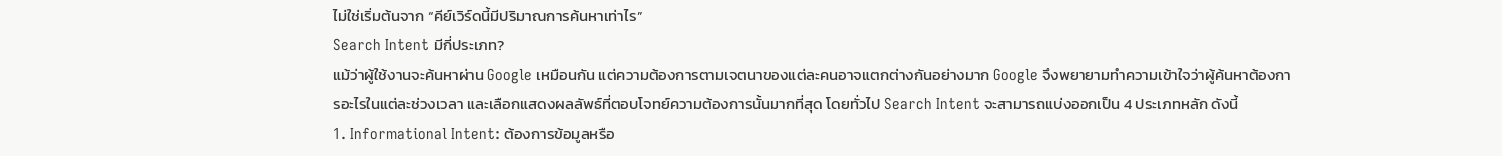ไม่ใช่เริ่มต้นจาก “คีย์เวิร์ดนี้มีปริมาณการค้นหาเท่าไร”
Search Intent มีกี่ประเภท?
แม้ว่าผู้ใช้งานจะค้นหาผ่าน Google เหมือนกัน แต่ความต้องการตามเจตนาของแต่ละคนอาจแตกต่างกันอย่างมาก Google จึงพยายามทำความเข้าใจว่าผู้ค้นหาต้องการอะไรในแต่ละช่วงเวลา และเลือกแสดงผลลัพธ์ที่ตอบโจทย์ความต้องการนั้นมากที่สุด โดยทั่วไป Search Intent จะสามารถแบ่งออกเป็น 4 ประเภทหลัก ดังนี้
1. Informational Intent: ต้องการข้อมูลหรือ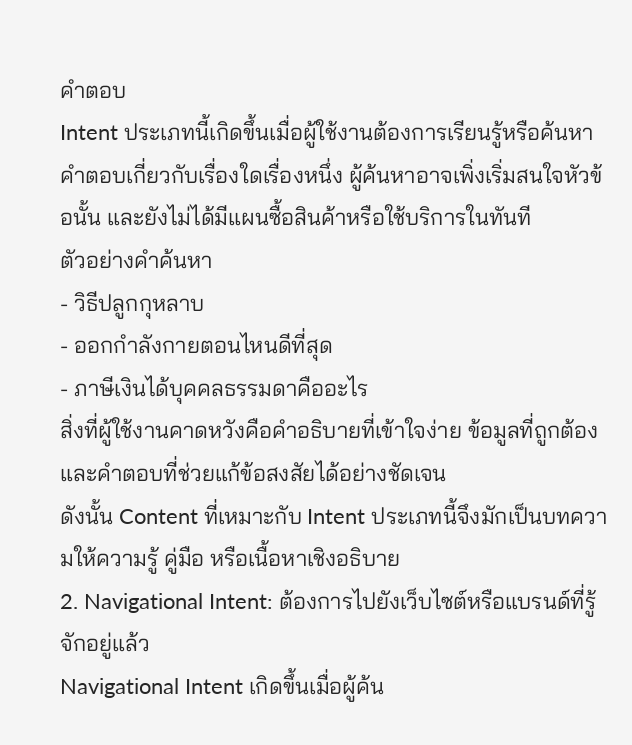คำตอบ
Intent ประเภทนี้เกิดขึ้นเมื่อผู้ใช้งานต้องการเรียนรู้หรือค้นหาคำตอบเกี่ยวกับเรื่องใดเรื่องหนึ่ง ผู้ค้นหาอาจเพิ่งเริ่มสนใจหัวข้อนั้น และยังไม่ได้มีแผนซื้อสินค้าหรือใช้บริการในทันที
ตัวอย่างคำค้นหา
- วิธีปลูกกุหลาบ
- ออกกำลังกายตอนไหนดีที่สุด
- ภาษีเงินได้บุคคลธรรมดาคืออะไร
สิ่งที่ผู้ใช้งานคาดหวังคือคำอธิบายที่เข้าใจง่าย ข้อมูลที่ถูกต้อง และคำตอบที่ช่วยแก้ข้อสงสัยได้อย่างชัดเจน
ดังนั้น Content ที่เหมาะกับ Intent ประเภทนี้จึงมักเป็นบทความให้ความรู้ คู่มือ หรือเนื้อหาเชิงอธิบาย
2. Navigational Intent: ต้องการไปยังเว็บไซต์หรือแบรนด์ที่รู้จักอยู่แล้ว
Navigational Intent เกิดขึ้นเมื่อผู้ค้น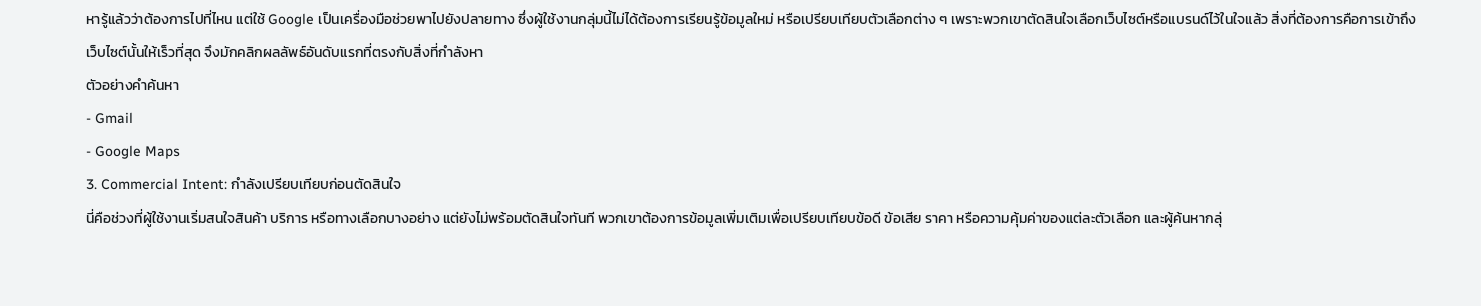หารู้แล้วว่าต้องการไปที่ไหน แต่ใช้ Google เป็นเครื่องมือช่วยพาไปยังปลายทาง ซึ่งผู้ใช้งานกลุ่มนี้ไม่ได้ต้องการเรียนรู้ข้อมูลใหม่ หรือเปรียบเทียบตัวเลือกต่าง ๆ เพราะพวกเขาตัดสินใจเลือกเว็บไซต์หรือแบรนด์ไว้ในใจแล้ว สิ่งที่ต้องการคือการเข้าถึงเว็บไซต์นั้นให้เร็วที่สุด จึงมักคลิกผลลัพธ์อันดับแรกที่ตรงกับสิ่งที่กำลังหา
ตัวอย่างคำค้นหา
- Gmail
- Google Maps
3. Commercial Intent: กำลังเปรียบเทียบก่อนตัดสินใจ
นี่คือช่วงที่ผู้ใช้งานเริ่มสนใจสินค้า บริการ หรือทางเลือกบางอย่าง แต่ยังไม่พร้อมตัดสินใจทันที พวกเขาต้องการข้อมูลเพิ่มเติมเพื่อเปรียบเทียบข้อดี ข้อเสีย ราคา หรือความคุ้มค่าของแต่ละตัวเลือก และผู้ค้นหากลุ่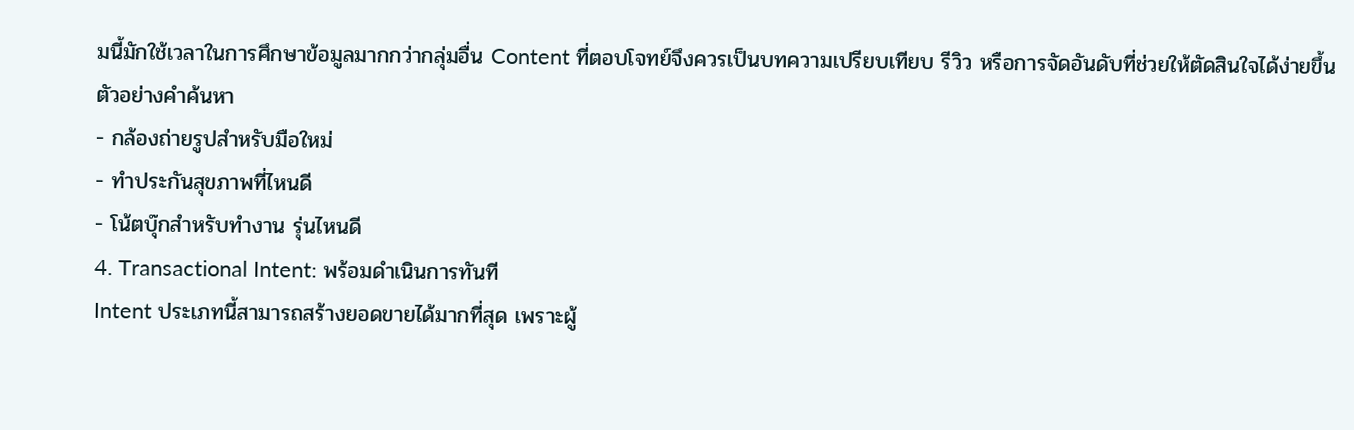มนี้มักใช้เวลาในการศึกษาข้อมูลมากกว่ากลุ่มอื่น Content ที่ตอบโจทย์จึงควรเป็นบทความเปรียบเทียบ รีวิว หรือการจัดอันดับที่ช่วยให้ตัดสินใจได้ง่ายขึ้น
ตัวอย่างคำค้นหา
- กล้องถ่ายรูปสำหรับมือใหม่
- ทำประกันสุขภาพที่ไหนดี
- โน้ตบุ๊กสำหรับทำงาน รุ่นไหนดี
4. Transactional Intent: พร้อมดำเนินการทันที
Intent ประเภทนี้สามารถสร้างยอดขายได้มากที่สุด เพราะผู้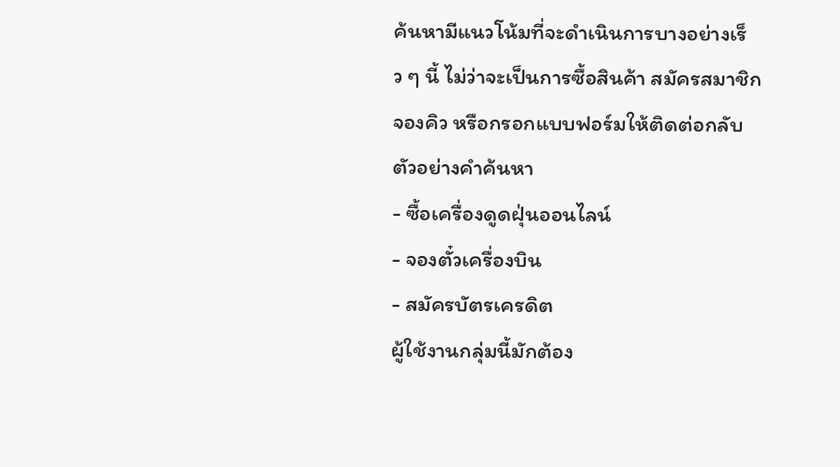ค้นหามีแนวโน้มที่จะดำเนินการบางอย่างเร็ว ๆ นี้ ไม่ว่าจะเป็นการซื้อสินค้า สมัครสมาชิก จองคิว หรือกรอกแบบฟอร์มให้ติดต่อกลับ
ตัวอย่างคำค้นหา
- ซื้อเครื่องดูดฝุ่นออนไลน์
- จองตั๋วเครื่องบิน
- สมัครบัตรเครดิต
ผู้ใช้งานกลุ่มนี้มักต้อง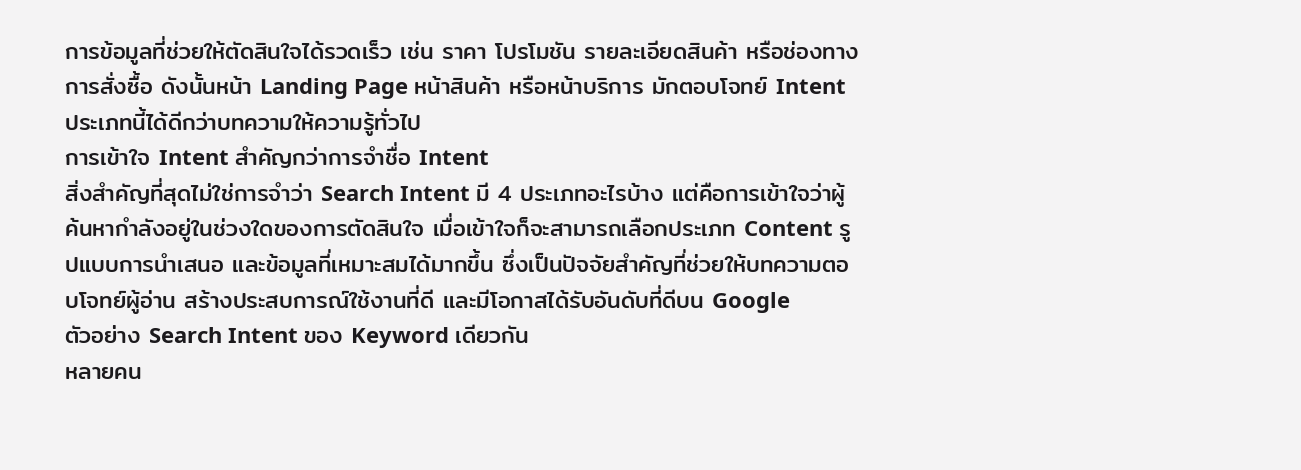การข้อมูลที่ช่วยให้ตัดสินใจได้รวดเร็ว เช่น ราคา โปรโมชัน รายละเอียดสินค้า หรือช่องทางการสั่งซื้อ ดังนั้นหน้า Landing Page หน้าสินค้า หรือหน้าบริการ มักตอบโจทย์ Intent ประเภทนี้ได้ดีกว่าบทความให้ความรู้ทั่วไป
การเข้าใจ Intent สำคัญกว่าการจำชื่อ Intent
สิ่งสำคัญที่สุดไม่ใช่การจำว่า Search Intent มี 4 ประเภทอะไรบ้าง แต่คือการเข้าใจว่าผู้ค้นหากำลังอยู่ในช่วงใดของการตัดสินใจ เมื่อเข้าใจก็จะสามารถเลือกประเภท Content รูปแบบการนำเสนอ และข้อมูลที่เหมาะสมได้มากขึ้น ซึ่งเป็นปัจจัยสำคัญที่ช่วยให้บทความตอบโจทย์ผู้อ่าน สร้างประสบการณ์ใช้งานที่ดี และมีโอกาสได้รับอันดับที่ดีบน Google
ตัวอย่าง Search Intent ของ Keyword เดียวกัน
หลายคน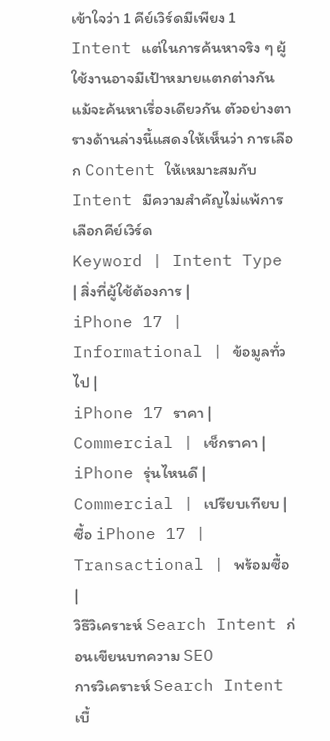เข้าใจว่า 1 คีย์เวิร์ดมีเพียง 1 Intent แต่ในการค้นหาจริง ๆ ผู้ใช้งานอาจมีเป้าหมายแตกต่างกัน แม้จะค้นหาเรื่องเดียวกัน ตัวอย่างตารางด้านล่างนี้แสดงให้เห็นว่า การเลือก Content ให้เหมาะสมกับ Intent มีความสำคัญไม่แพ้การเลือกคีย์เวิร์ด
Keyword | Intent Type | สิ่งที่ผู้ใช้ต้องการ |
iPhone 17 | Informational | ข้อมูลทั่วไป |
iPhone 17 ราคา | Commercial | เช็กราคา |
iPhone รุ่นไหนดี | Commercial | เปรียบเทียบ |
ซื้อ iPhone 17 | Transactional | พร้อมซื้อ |
วิธีวิเคราะห์ Search Intent ก่อนเขียนบทความ SEO
การวิเคราะห์ Search Intent เบื้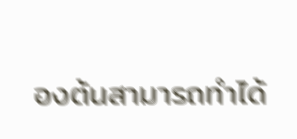องต้นสามารถทำได้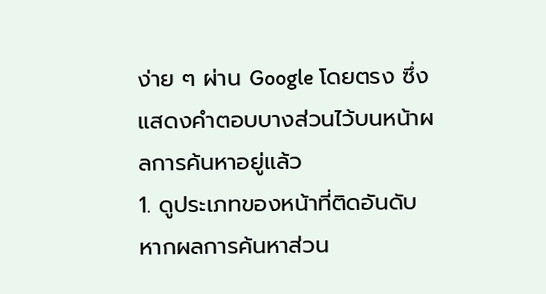ง่าย ๆ ผ่าน Google โดยตรง ซึ่งแสดงคำตอบบางส่วนไว้บนหน้าผลการค้นหาอยู่แล้ว
1. ดูประเภทของหน้าที่ติดอันดับ
หากผลการค้นหาส่วน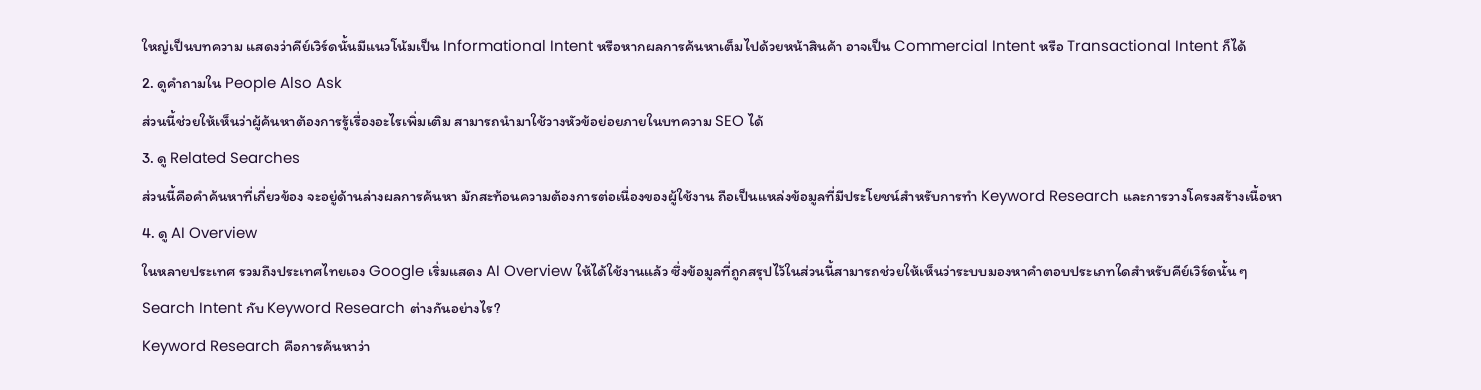ใหญ่เป็นบทความ แสดงว่าคีย์เวิร์ดนั้นมีแนวโน้มเป็น Informational Intent หรือหากผลการค้นหาเต็มไปด้วยหน้าสินค้า อาจเป็น Commercial Intent หรือ Transactional Intent ก็ได้
2. ดูคำถามใน People Also Ask
ส่วนนี้ช่วยให้เห็นว่าผู้ค้นหาต้องการรู้เรื่องอะไรเพิ่มเติม สามารถนำมาใช้วางหัวข้อย่อยภายในบทความ SEO ได้
3. ดู Related Searches
ส่วนนี้คือคำค้นหาที่เกี่ยวข้อง จะอยู่ด้านล่างผลการค้นหา มักสะท้อนความต้องการต่อเนื่องของผู้ใช้งาน ถือเป็นแหล่งข้อมูลที่มีประโยชน์สำหรับการทำ Keyword Research และการวางโครงสร้างเนื้อหา
4. ดู AI Overview
ในหลายประเทศ รวมถึงประเทศไทยเอง Google เริ่มแสดง AI Overview ให้ได้ใช้งานแล้ว ซึ่งข้อมูลที่ถูกสรุปไว้ในส่วนนี้สามารถช่วยให้เห็นว่าระบบมองหาคำตอบประเภทใดสำหรับคีย์เวิร์ดนั้น ๆ
Search Intent กับ Keyword Research ต่างกันอย่างไร?
Keyword Research คือการค้นหาว่า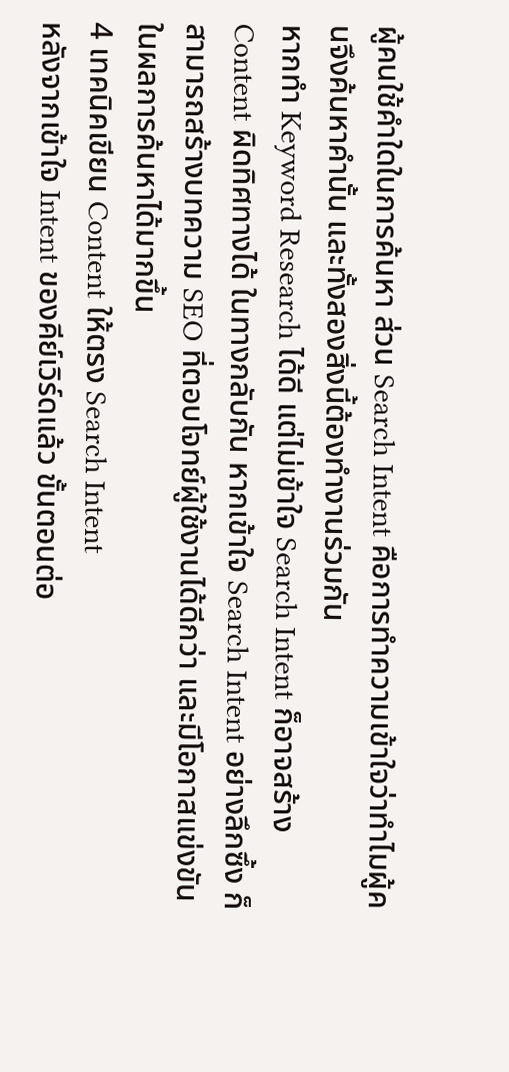ผู้คนใช้คำใดในการค้นหา ส่วน Search Intent คือการทำความเข้าใจว่าทำไมผู้คนจึงค้นหาคำนั้น และทั้งสองสิ่งนี้ต้องทำงานร่วมกัน
หากทำ Keyword Research ได้ดี แต่ไม่เข้าใจ Search Intent ก็อาจสร้าง Content ผิดทิศทางได้ ในทางกลับกัน หากเข้าใจ Search Intent อย่างลึกซึ้ง ก็สามารถสร้างบทความ SEO ที่ตอบโจทย์ผู้ใช้งานได้ดีกว่า และมีโอกาสแข่งขันในผลการค้นหาได้มากขึ้น
4 เทคนิคเขียน Content ให้ตรง Search Intent
หลังจากเข้าใจ Intent ของคีย์เวิร์ดแล้ว ขั้นตอนต่อ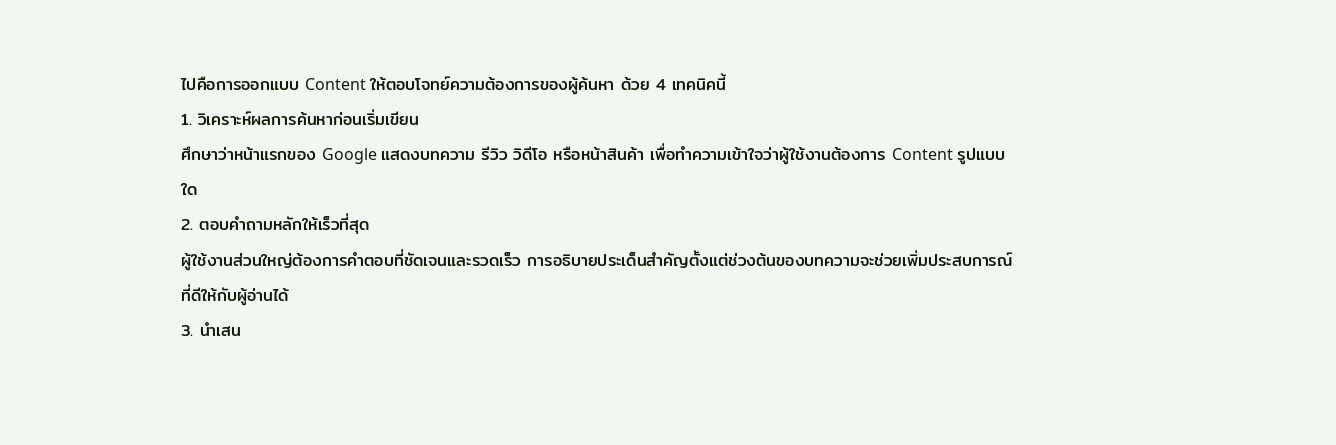ไปคือการออกแบบ Content ให้ตอบโจทย์ความต้องการของผู้ค้นหา ด้วย 4 เทคนิคนี้
1. วิเคราะห์ผลการค้นหาก่อนเริ่มเขียน
ศึกษาว่าหน้าแรกของ Google แสดงบทความ รีวิว วิดีโอ หรือหน้าสินค้า เพื่อทำความเข้าใจว่าผู้ใช้งานต้องการ Content รูปแบบใด
2. ตอบคำถามหลักให้เร็วที่สุด
ผู้ใช้งานส่วนใหญ่ต้องการคำตอบที่ชัดเจนและรวดเร็ว การอธิบายประเด็นสำคัญตั้งแต่ช่วงต้นของบทความจะช่วยเพิ่มประสบการณ์ที่ดีให้กับผู้อ่านได้
3. นำเสน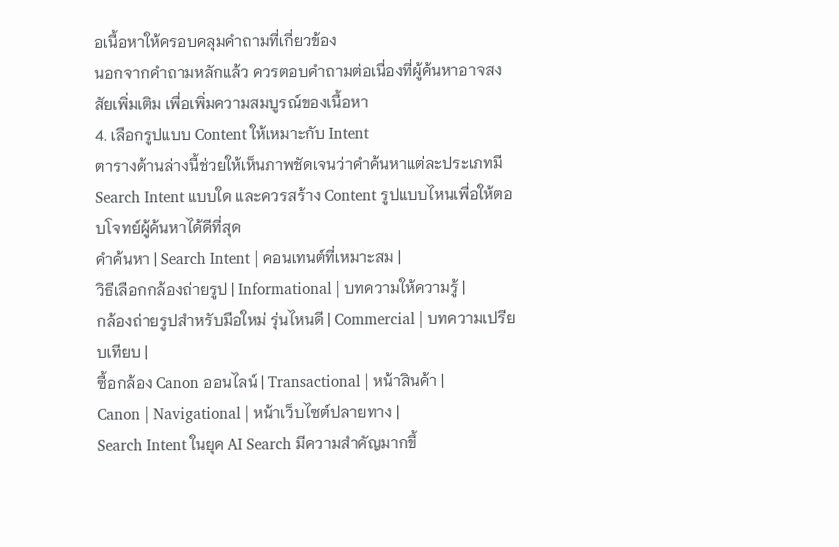อเนื้อหาให้ครอบคลุมคำถามที่เกี่ยวข้อง
นอกจากคำถามหลักแล้ว ควรตอบคำถามต่อเนื่องที่ผู้ค้นหาอาจสงสัยเพิ่มเติม เพื่อเพิ่มความสมบูรณ์ของเนื้อหา
4. เลือกรูปแบบ Content ให้เหมาะกับ Intent
ตารางด้านล่างนี้ช่วยให้เห็นภาพชัดเจนว่าคำค้นหาแต่ละประเภทมี Search Intent แบบใด และควรสร้าง Content รูปแบบไหนเพื่อให้ตอบโจทย์ผู้ค้นหาได้ดีที่สุด
คำค้นหา | Search Intent | คอนเทนต์ที่เหมาะสม |
วิธีเลือกกล้องถ่ายรูป | Informational | บทความให้ความรู้ |
กล้องถ่ายรูปสำหรับมือใหม่ รุ่นไหนดี | Commercial | บทความเปรียบเทียบ |
ซื้อกล้อง Canon ออนไลน์ | Transactional | หน้าสินค้า |
Canon | Navigational | หน้าเว็บไซต์ปลายทาง |
Search Intent ในยุค AI Search มีความสำคัญมากขึ้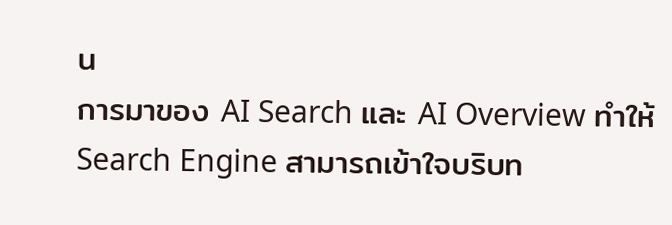น
การมาของ AI Search และ AI Overview ทำให้ Search Engine สามารถเข้าใจบริบท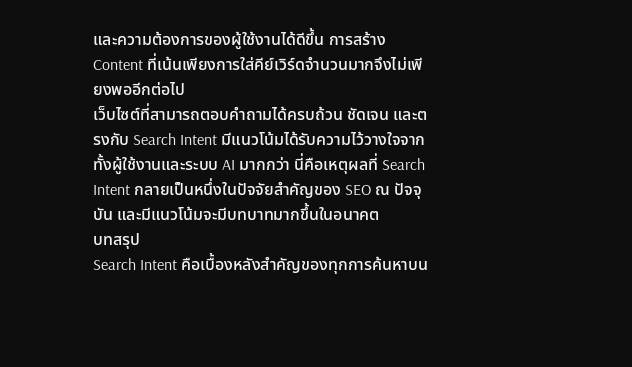และความต้องการของผู้ใช้งานได้ดีขึ้น การสร้าง Content ที่เน้นเพียงการใส่คีย์เวิร์ดจำนวนมากจึงไม่เพียงพออีกต่อไป
เว็บไซต์ที่สามารถตอบคำถามได้ครบถ้วน ชัดเจน และตรงกับ Search Intent มีแนวโน้มได้รับความไว้วางใจจากทั้งผู้ใช้งานและระบบ AI มากกว่า นี่คือเหตุผลที่ Search Intent กลายเป็นหนึ่งในปัจจัยสำคัญของ SEO ณ ปัจจุบัน และมีแนวโน้มจะมีบทบาทมากขึ้นในอนาคต
บทสรุป
Search Intent คือเบื้องหลังสำคัญของทุกการค้นหาบน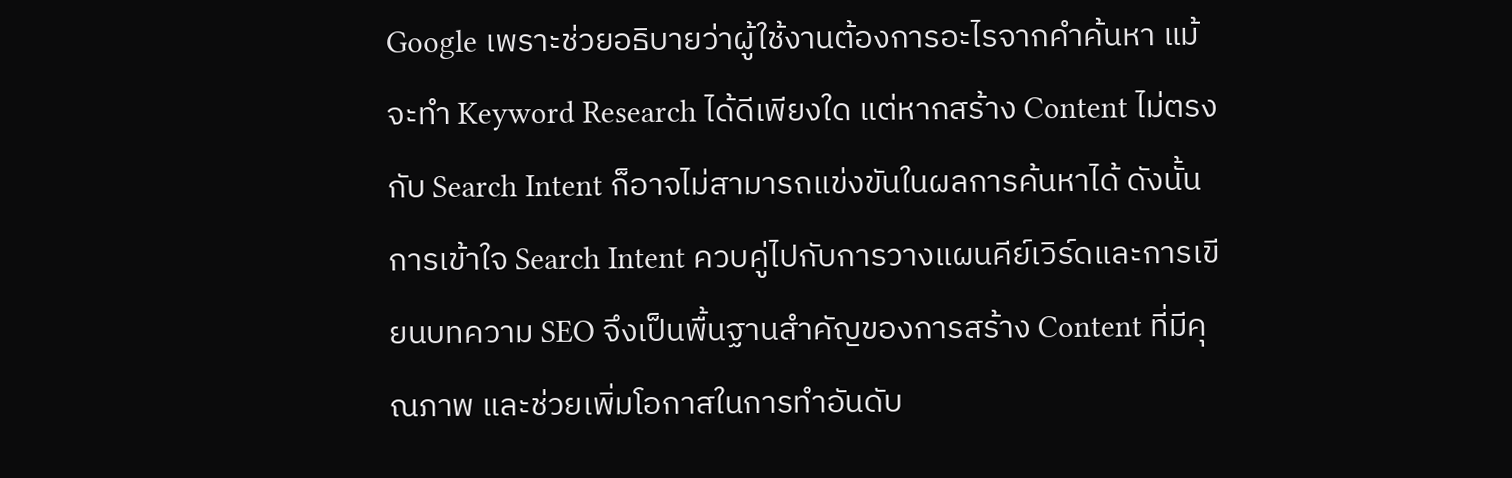Google เพราะช่วยอธิบายว่าผู้ใช้งานต้องการอะไรจากคำค้นหา แม้จะทำ Keyword Research ได้ดีเพียงใด แต่หากสร้าง Content ไม่ตรงกับ Search Intent ก็อาจไม่สามารถแข่งขันในผลการค้นหาได้ ดังนั้น การเข้าใจ Search Intent ควบคู่ไปกับการวางแผนคีย์เวิร์ดและการเขียนบทความ SEO จึงเป็นพื้นฐานสำคัญของการสร้าง Content ที่มีคุณภาพ และช่วยเพิ่มโอกาสในการทำอันดับ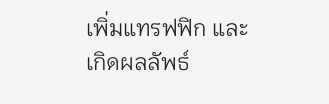เพิ่มแทรฟฟิก และเกิดผลลัพธ์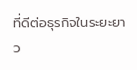ที่ดีต่อธุรกิจในระยะยาว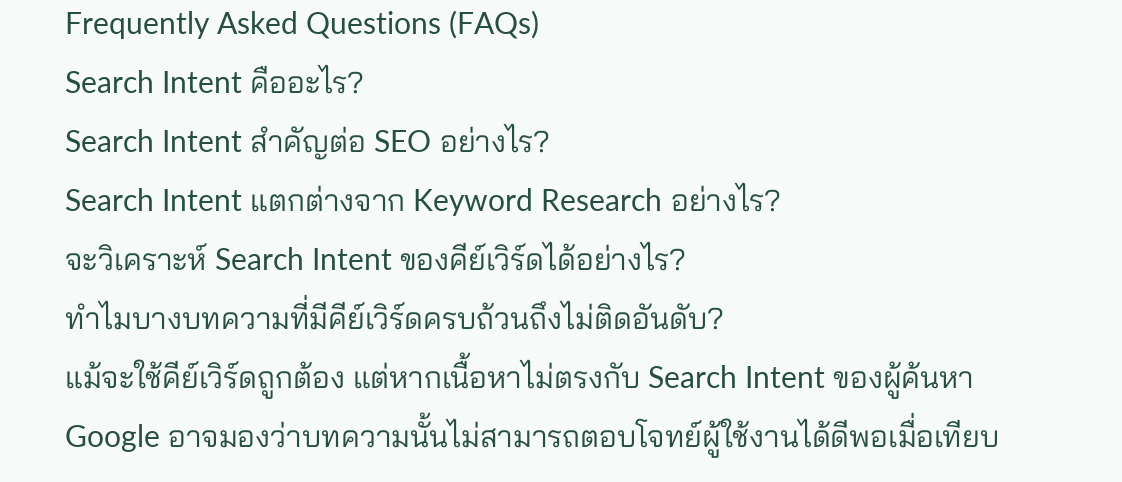Frequently Asked Questions (FAQs)
Search Intent คืออะไร?
Search Intent สำคัญต่อ SEO อย่างไร?
Search Intent แตกต่างจาก Keyword Research อย่างไร?
จะวิเคราะห์ Search Intent ของคีย์เวิร์ดได้อย่างไร?
ทำไมบางบทความที่มีคีย์เวิร์ดครบถ้วนถึงไม่ติดอันดับ?
แม้จะใช้คีย์เวิร์ดถูกต้อง แต่หากเนื้อหาไม่ตรงกับ Search Intent ของผู้ค้นหา Google อาจมองว่าบทความนั้นไม่สามารถตอบโจทย์ผู้ใช้งานได้ดีพอเมื่อเทียบ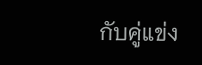กับคู่แข่ง